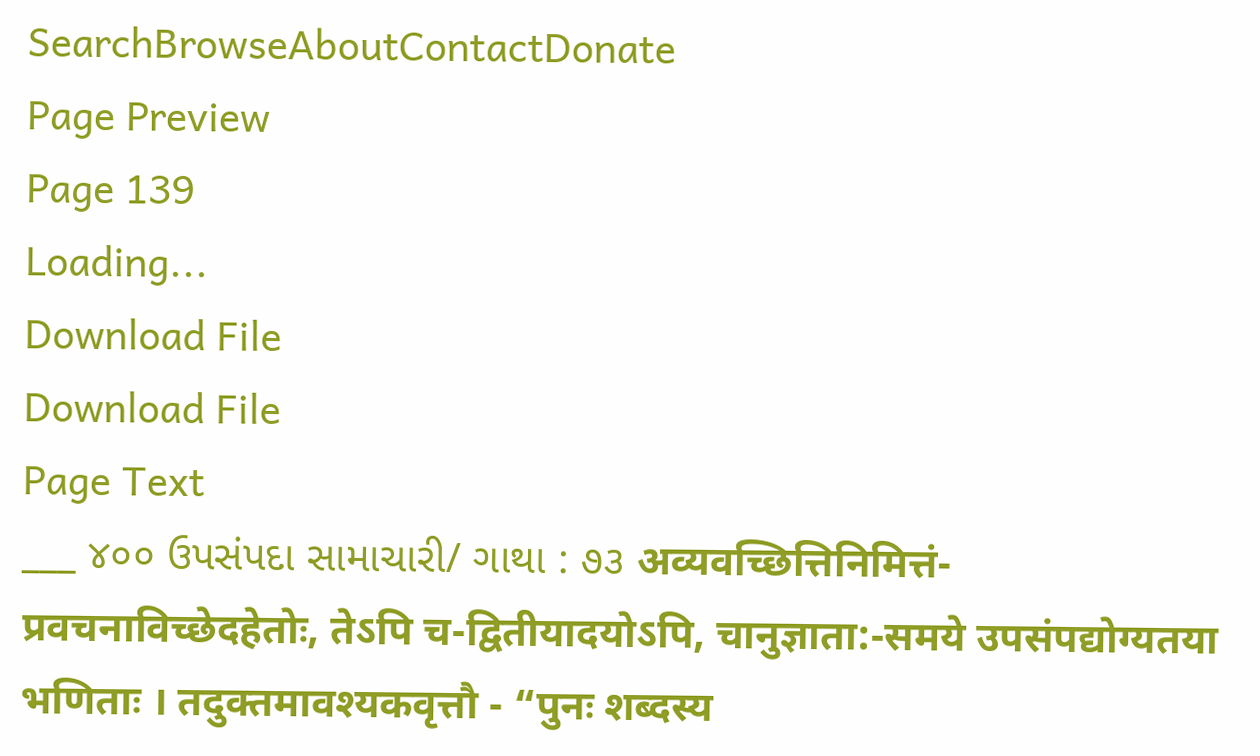SearchBrowseAboutContactDonate
Page Preview
Page 139
Loading...
Download File
Download File
Page Text
___ ૪૦૦ ઉપસંપદા સામાચારી/ ગાથા : ૭૩ अव्यवच्छित्तिनिमित्तं-प्रवचनाविच्छेदहेतोः, तेऽपि च-द्वितीयादयोऽपि, चानुज्ञाता:-समये उपसंपद्योग्यतया भणिताः । तदुक्तमावश्यकवृत्तौ - “पुनः शब्दस्य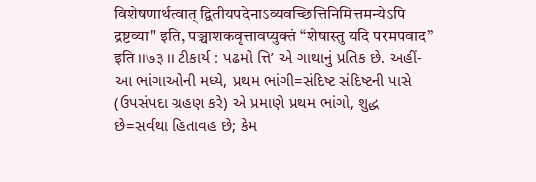विशेषणार्थत्वात् द्वितीयपदेनाऽव्यवच्छित्तिनिमित्तमन्येऽपि द्रष्टव्या" इति, पञ्चाशकवृत्तावप्युक्तं “शेषास्तु यदि परमपवाद” इति ।।७३ ।। ટીકાર્ય : પઢમો ત્તિ’ એ ગાથાનું પ્રતિક છે. અહીં-આ ભાંગાઓની મધ્યે, પ્રથમ ભાંગી=સંદિષ્ટ સંદિષ્ટની પાસે (ઉપસંપદા ગ્રહણ કરે) એ પ્રમાણે પ્રથમ ભાંગો, શુદ્ધ છે=સર્વથા હિતાવહ છે; કેમ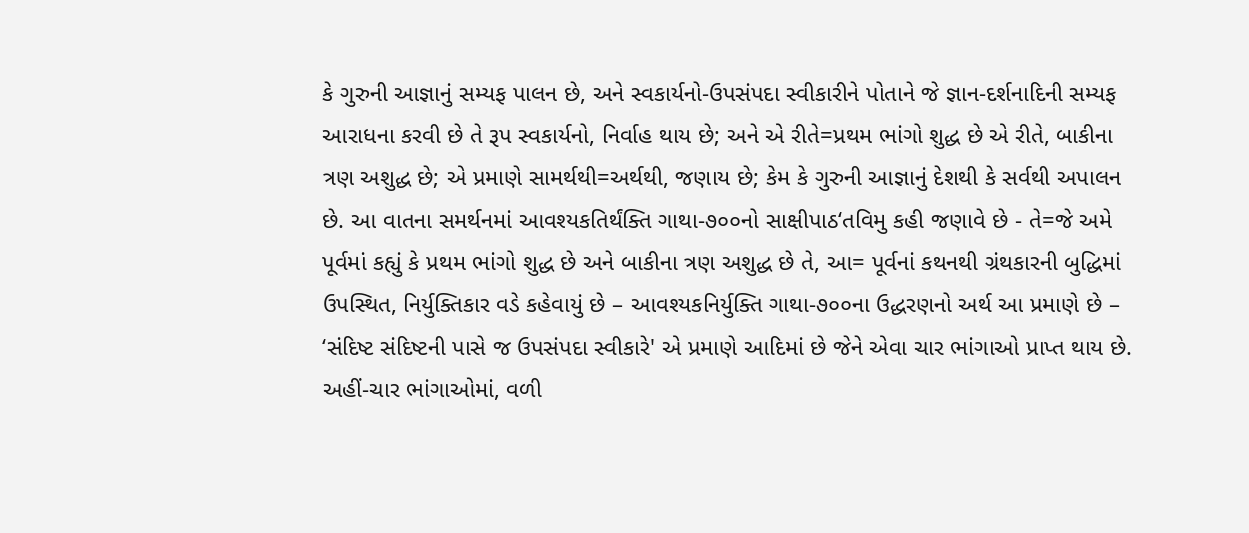કે ગુરુની આજ્ઞાનું સમ્યફ પાલન છે, અને સ્વકાર્યનો-ઉપસંપદા સ્વીકારીને પોતાને જે જ્ઞાન-દર્શનાદિની સમ્યફ આરાધના કરવી છે તે રૂપ સ્વકાર્યનો, નિર્વાહ થાય છે; અને એ રીતે=પ્રથમ ભાંગો શુદ્ધ છે એ રીતે, બાકીના ત્રણ અશુદ્ધ છે; એ પ્રમાણે સામર્થથી=અર્થથી, જણાય છે; કેમ કે ગુરુની આજ્ઞાનું દેશથી કે સર્વથી અપાલન છે. આ વાતના સમર્થનમાં આવશ્યકતિર્થંક્તિ ગાથા-૭૦૦નો સાક્ષીપાઠ‘તવિમુ કહી જણાવે છે - તે=જે અમે પૂર્વમાં કહ્યું કે પ્રથમ ભાંગો શુદ્ધ છે અને બાકીના ત્રણ અશુદ્ધ છે તે, આ= પૂર્વનાં કથનથી ગ્રંથકારની બુદ્ધિમાં ઉપસ્થિત, નિર્યુક્તિકાર વડે કહેવાયું છે – આવશ્યકનિર્યુક્તિ ગાથા-૭૦૦ના ઉદ્ધરણનો અર્થ આ પ્રમાણે છે – ‘સંદિષ્ટ સંદિષ્ટની પાસે જ ઉપસંપદા સ્વીકારે' એ પ્રમાણે આદિમાં છે જેને એવા ચાર ભાંગાઓ પ્રાપ્ત થાય છે. અહીં-ચાર ભાંગાઓમાં, વળી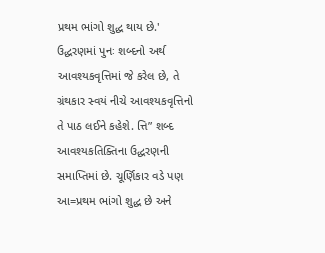પ્રથમ ભાંગો શુદ્ધ થાય છે.' ઉદ્ધરણમાં પુનઃ શબ્દનો અર્થ આવશ્યકવૃત્તિમાં જે કરેલ છે, તે ગ્રંથકાર સ્વયં નીચે આવશ્યકવૃત્તિનો તે પાઠ લઈને કહેશે. ત્તિ” શબ્દ આવશ્યકતિક્તિના ઉદ્ધરણની સમાપ્તિમાં છે. ચૂર્ણિકાર વડે પણ આ=પ્રથમ ભાંગો શુદ્ધ છે અને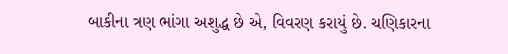બાકીના ત્રણ ભાંગા અશુદ્ધ છે એ, વિવરણ કરાયું છે. ચણિકારના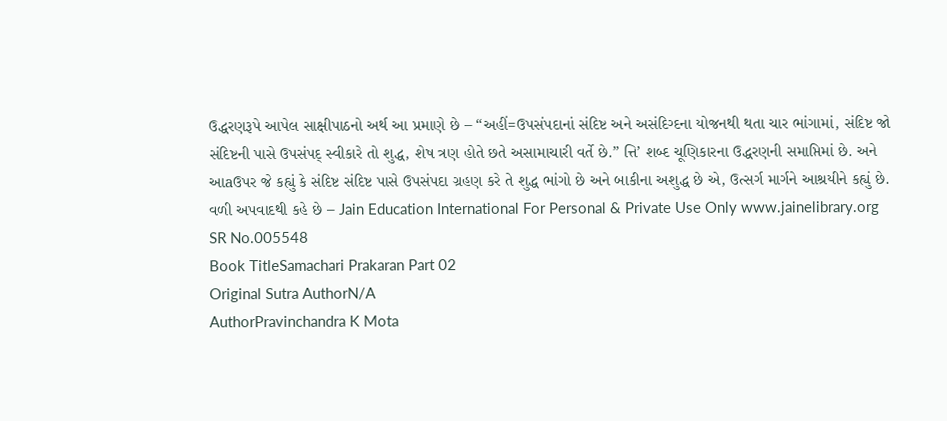ઉદ્ધરણરૂપે આપેલ સાક્ષીપાઠનો અર્થ આ પ્રમાણે છે – “અહીં=ઉપસંપદાનાં સંદિષ્ટ અને અસંદિગ્દના યોજનથી થતા ચાર ભાંગામાં, સંદિષ્ટ જો સંદિષ્ટની પાસે ઉપસંપદ્ સ્વીકારે તો શુદ્ધ, શેષ ત્રણ હોતે છતે અસામાચારી વર્તે છે.” ત્તિ’ શબ્દ ચૂણિકારના ઉદ્ધરણની સમાપ્તિમાં છે. અને આaઉપર જે કહ્યું કે સંદિષ્ટ સંદિષ્ટ પાસે ઉપસંપદા ગ્રહણ કરે તે શુદ્ધ ભાંગો છે અને બાકીના અશુદ્ધ છે એ, ઉત્સર્ગ માર્ગને આશ્રયીને કહ્યું છે. વળી અપવાદથી કહે છે – Jain Education International For Personal & Private Use Only www.jainelibrary.org
SR No.005548
Book TitleSamachari Prakaran Part 02
Original Sutra AuthorN/A
AuthorPravinchandra K Mota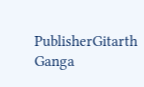PublisherGitarth Ganga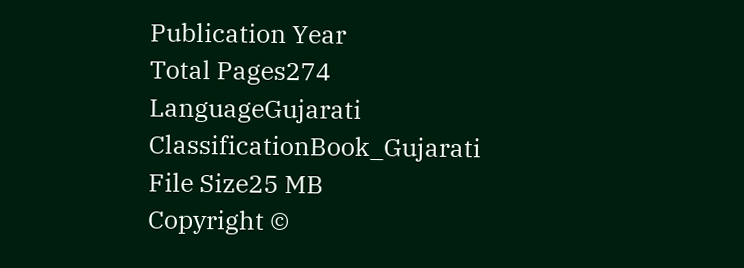Publication Year
Total Pages274
LanguageGujarati
ClassificationBook_Gujarati
File Size25 MB
Copyright ©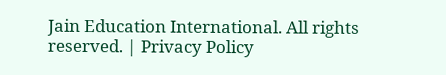Jain Education International. All rights reserved. | Privacy Policy